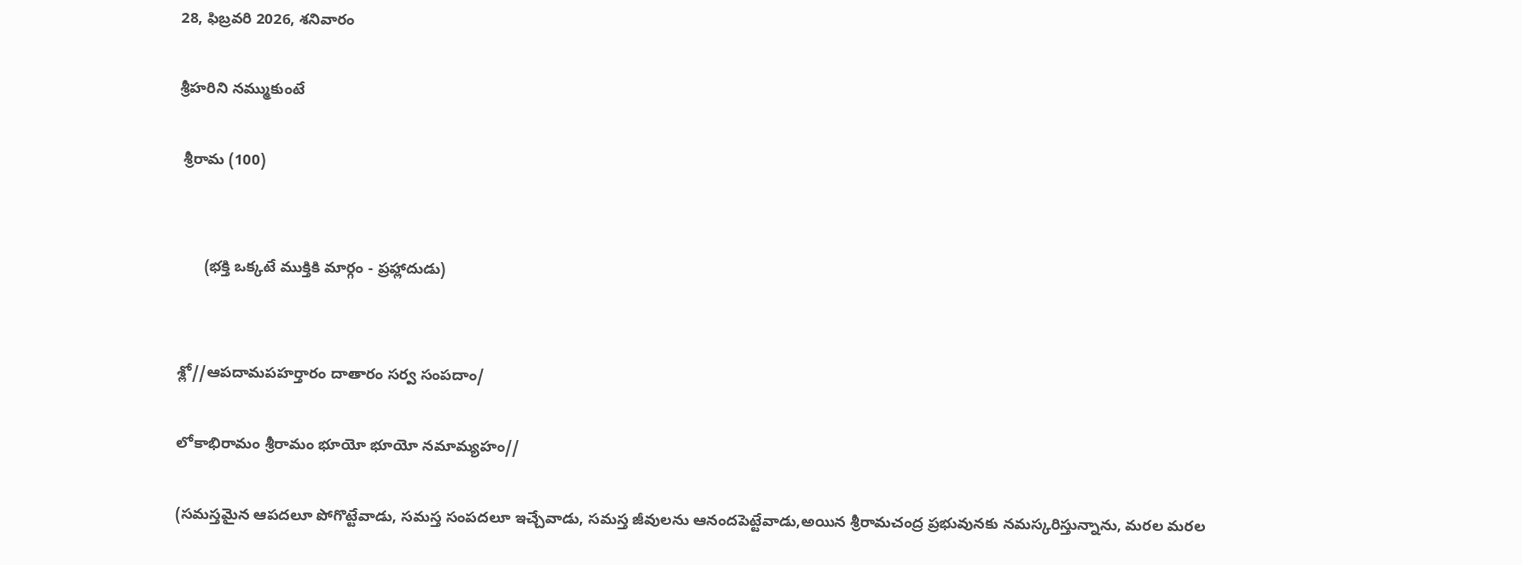28, ఫిబ్రవరి 2026, శనివారం

శ్రీహరిని నమ్ముకుంటే

 శ్రీరామ (100)


      (భక్తి ఒక్కటే ముక్తికి మార్గం - ప్రహ్లాదుడు)


శ్లో//ఆపదామపహర్తారం దాతారం సర్వ సంపదాం/

లోకాభిరామం శ్రీరామం భూయో భూయో నమామ్యహం//

(సమస్తమైన ఆపదలూ పోగొట్టేవాడు, సమస్త సంపదలూ ఇచ్చేవాడు, సమస్త జీవులను ఆనందపెట్టేవాడు,అయిన శ్రీరామచంద్ర ప్రభువునకు నమస్కరిస్తున్నాను, మరల మరల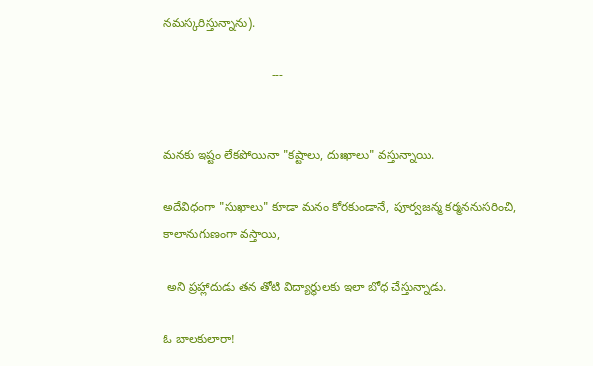నమస్కరిస్తున్నాను).

                                ---


మనకు ఇష్టం లేకపోయినా "కష్టాలు, దుఃఖాలు" వస్తున్నాయి.

అదేవిధంగా "సుఖాలు" కూడా మనం కోరకుండానే, పూర్వజన్మ కర్మననుసరించి, కాలానుగుణంగా వస్తాయి,

 అని ప్రహ్లాదుడు తన తోటి విద్యార్థులకు ఇలా బోధ చేస్తున్నాడు.

ఓ బాలకులారా!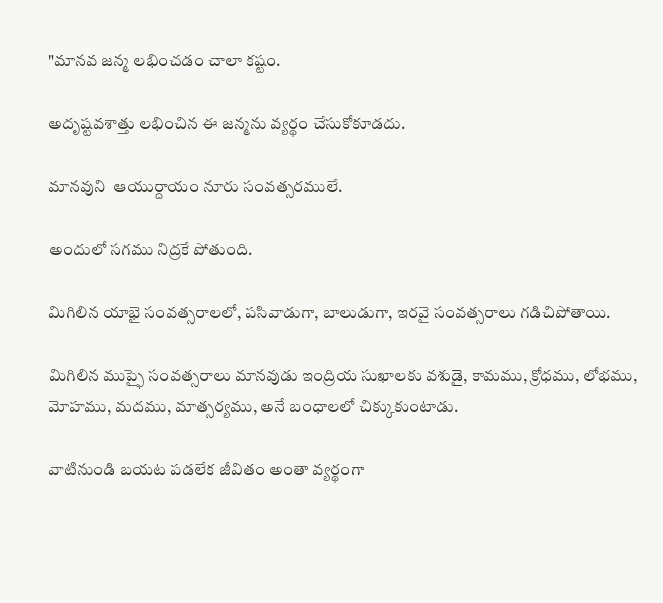"మానవ జన్మ లభించడం చాలా కష్టం.

అదృష్టవశాత్తు లభించిన ఈ జన్మను వ్యర్థం చేసుకోకూడదు.

మానవుని  ఆయుర్దాయం నూరు సంవత్సరములే.

అందులో సగము నిద్రకే పోతుంది.

మిగిలిన యాభై సంవత్సరాలలో, పసివాడుగా, బాలుడుగా, ఇరవై సంవత్సరాలు గడిచిపోతాయి.

మిగిలిన ముప్ఫై సంవత్సరాలు మానవుడు ఇంద్రియ సుఖాలకు వశుడై, కామము, క్రోధము, లోభము, మోహము, మదము, మాత్సర్యము, అనే బంధాలలో చిక్కుకుంటాడు.

వాటినుండి బయట పడలేక జీవితం అంతా వ్యర్థంగా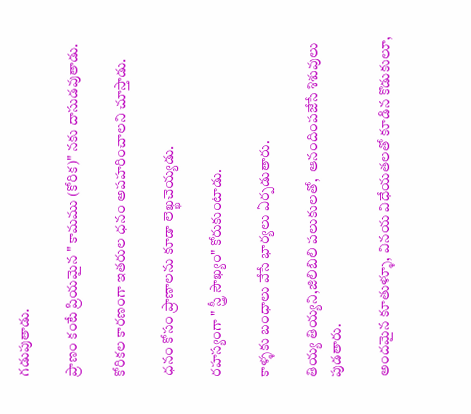గడుపుతాడు.

ప్రాణం కంటే ప్రియమైన " కామము (కోరిక)" నకు దాసుడవుతాడు.

కోరికల కారణంగా ఇతరుల ధనం అపహరించాలని చూస్తాడు.

ధనం కోసం ప్రాణాలను కూడా లెఖ్ఖచెయ్యడు.

రహస్యంగా " స్త్రీ సౌఖ్యం" కోరుకుంటాడు.

కాళ్ళకు బంధాలు వేసే భార్యలు ఏర్పడుతారు.

తియ్య తియ్యని,జిలిబిలి పలుకులతో,  ఆనందింపజేసే శిశువులు పుడతారు.

అందమైన కూతుళ్ళూ, వినయ విధేయతలతో కూడిన కొడుకులూ,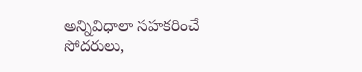అన్నివిధాలా సహకరించే సోదరులు,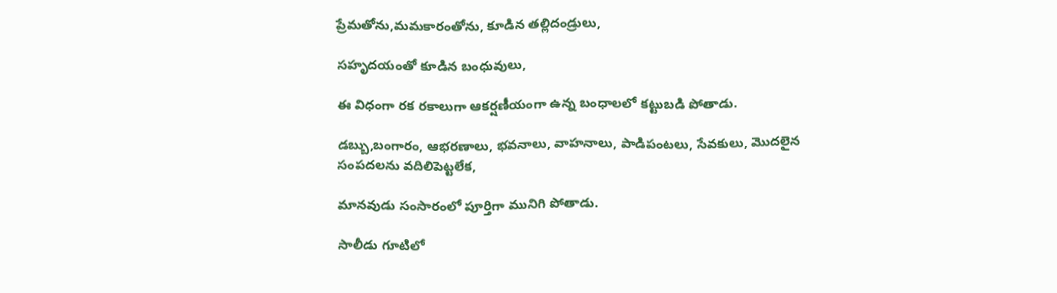ప్రేమతోను,మమకారంతోను, కూడిన తల్లిదండ్రులు,

సహృదయంతో కూడిన బంధువులు,

ఈ విధంగా రక రకాలుగా ఆకర్షణీయంగా ఉన్న బంధాలలో కట్టుబడి పోతాడు.

డబ్బు,బంగారం, ఆభరణాలు, భవనాలు, వాహనాలు, పాడిపంటలు, సేవకులు, మొదలైన సంపదలను వదిలిపెట్టలేక,

మానవుడు సంసారంలో పూర్తిగా మునిగి పోతాడు.

సాలీడు గూటిలో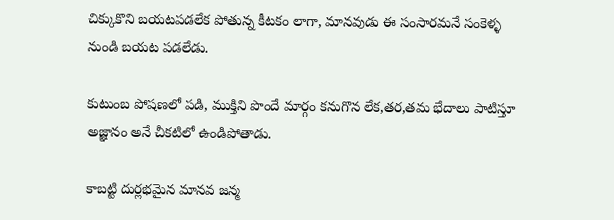చిక్కుకొని బయటపడలేక పోతున్న కీటకం లాగా, మానవుడు ఈ సంసారమనే సంకెళ్ళ నుండి బయట పడలేడు.

కుటుంబ పోషణలో పడి, ముక్తిని పొందే మార్గం కనుగొన లేక,తర,తమ భేదాలు పాటిస్తూ అజ్ఞానం అనే చీకటిలో ఉండిపోతాడు.

కాబట్టి దుర్లభమైన మానవ జన్మ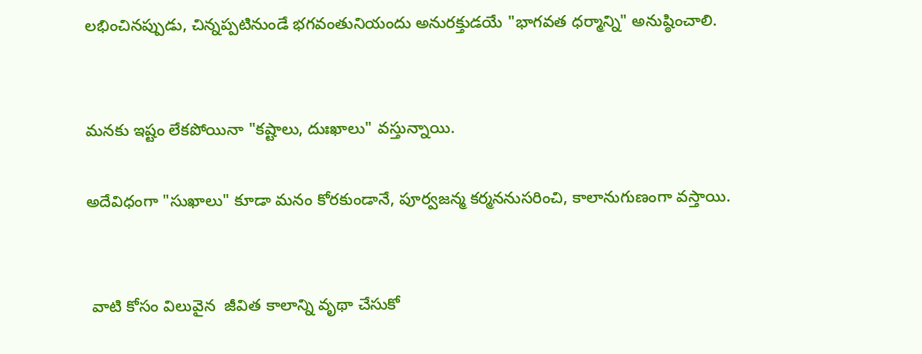లభించినప్పుడు, చిన్నప్పటినుండే భగవంతునియందు అనురక్తుడయే "భాగవత ధర్మాన్ని" అనుష్ఠించాలి.


మనకు ఇష్టం లేకపోయినా "కష్టాలు, దుఃఖాలు" వస్తున్నాయి.

అదేవిధంగా "సుఖాలు" కూడా మనం కోరకుండానే, పూర్వజన్మ కర్మననుసరించి, కాలానుగుణంగా వస్తాయి.


 వాటి కోసం విలువైన  జీవిత కాలాన్ని వృథా చేసుకో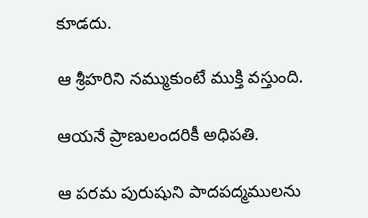కూడదు.

ఆ శ్రీహరిని నమ్ముకుంటే ముక్తి వస్తుంది.

ఆయనే ప్రాణులందరికీ అధిపతి.

ఆ పరమ పురుషుని పాదపద్మములను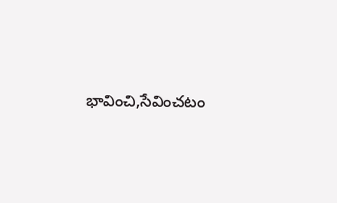భావించి,సేవించటం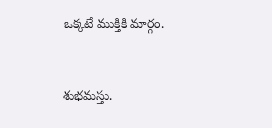ఒక్కటే ముక్తికి మార్గం.


శుభమస్తు.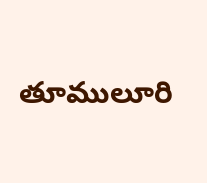తూములూరి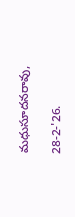మధుసూదనరావు,

28-2-'26.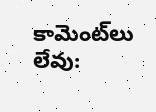కామెంట్‌లు లేవు: